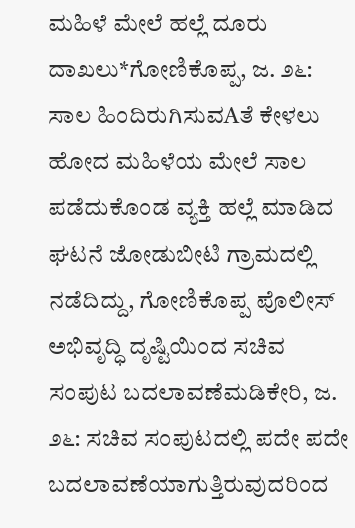ಮಹಿಳೆ ಮೇಲೆ ಹಲ್ಲೆ ದೂರು ದಾಖಲು*ಗೋಣಿಕೊಪ್ಪ, ಜ. ೨೬: ಸಾಲ ಹಿಂದಿರುಗಿಸುವAತೆ ಕೇಳಲು ಹೋದ ಮಹಿಳೆಯ ಮೇಲೆ ಸಾಲ ಪಡೆದುಕೊಂಡ ವ್ಯಕ್ತಿ ಹಲ್ಲೆ ಮಾಡಿದ ಘಟನೆ ಜೋಡುಬೀಟಿ ಗ್ರಾಮದಲ್ಲಿ ನಡೆದಿದ್ದು, ಗೋಣಿಕೊಪ್ಪ ಪೊಲೀಸ್
ಅಭಿವೃದ್ಧಿ ದೃಷ್ಟಿಯಿಂದ ಸಚಿವ ಸಂಪುಟ ಬದಲಾವಣೆಮಡಿಕೇರಿ, ಜ. ೨೬: ಸಚಿವ ಸಂಪುಟದಲ್ಲಿ ಪದೇ ಪದೇ ಬದಲಾವಣೆಯಾಗುತ್ತಿರುವುದರಿಂದ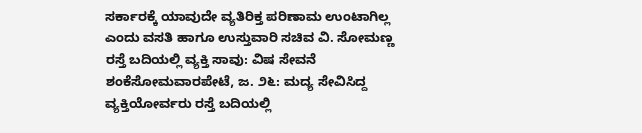ಸರ್ಕಾರಕ್ಕೆ ಯಾವುದೇ ವ್ಯತಿರಿಕ್ತ ಪರಿಣಾಮ ಉಂಟಾಗಿಲ್ಲ ಎಂದು ವಸತಿ ಹಾಗೂ ಉಸ್ತುವಾರಿ ಸಚಿವ ವಿ. ಸೋಮಣ್ಣ
ರಸ್ತೆ ಬದಿಯಲ್ಲಿ ವ್ಯಕ್ತಿ ಸಾವು: ವಿಷ ಸೇವನೆ ಶಂಕೆಸೋಮವಾರಪೇಟೆ, ಜ. ೨೬: ಮದ್ಯ ಸೇವಿಸಿದ್ದ ವ್ಯಕ್ತಿಯೋರ್ವರು ರಸ್ತೆ ಬದಿಯಲ್ಲಿ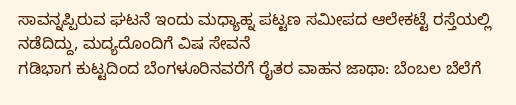ಸಾವನ್ನಪ್ಪಿರುವ ಘಟನೆ ಇಂದು ಮಧ್ಯಾಹ್ನ ಪಟ್ಟಣ ಸಮೀಪದ ಆಲೇಕಟ್ಟೆ ರಸ್ತೆಯಲ್ಲಿ ನಡೆದಿದ್ದು, ಮದ್ಯದೊಂದಿಗೆ ವಿಷ ಸೇವನೆ
ಗಡಿಭಾಗ ಕುಟ್ಟದಿಂದ ಬೆಂಗಳೂರಿನವರೆಗೆ ರೈತರ ವಾಹನ ಜಾಥಾ: ಬೆಂಬಲ ಬೆಲೆಗೆ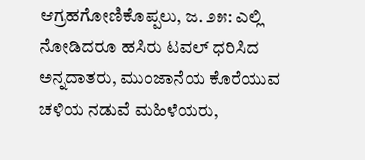ಆಗ್ರಹಗೋಣಿಕೊಪ್ಪಲು, ಜ. ೨೫: ಎಲ್ಲಿ ನೋಡಿದರೂ ಹಸಿರು ಟವಲ್ ಧರಿಸಿದ ಅನ್ನದಾತರು, ಮುಂಜಾನೆಯ ಕೊರೆಯುವ ಚಳಿಯ ನಡುವೆ ಮಹಿಳೆಯರು,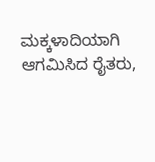ಮಕ್ಕಳಾದಿಯಾಗಿ ಆಗಮಿಸಿದ ರೈತರು,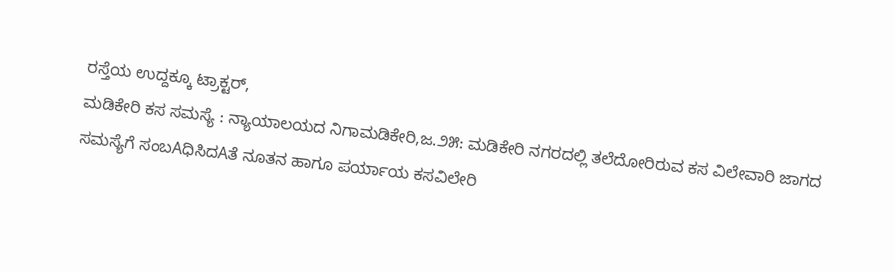ರಸ್ತೆಯ ಉದ್ದಕ್ಕೂ ಟ್ರಾಕ್ಟರ್,
ಮಡಿಕೇರಿ ಕಸ ಸಮಸ್ಯೆ : ನ್ಯಾಯಾಲಯದ ನಿಗಾಮಡಿಕೇರಿ,ಜ.೨೫: ಮಡಿಕೇರಿ ನಗರದಲ್ಲಿ ತಲೆದೋರಿರುವ ಕಸ ವಿಲೇವಾರಿ ಜಾಗದ ಸಮಸ್ಯೆಗೆ ಸಂಬAಧಿಸಿದAತೆ ನೂತನ ಹಾಗೂ ಪರ್ಯಾಯ ಕಸವಿಲೇರಿ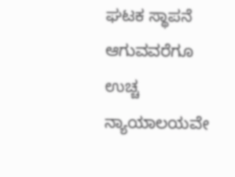ಘಟಕ ಸ್ಥಾಪನೆ ಆಗುವವರೆಗೂ ಉಚ್ಚ ನ್ಯಾಯಾಲಯವೇ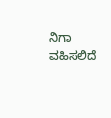ನಿಗಾ ವಹಿಸಲಿದೆ